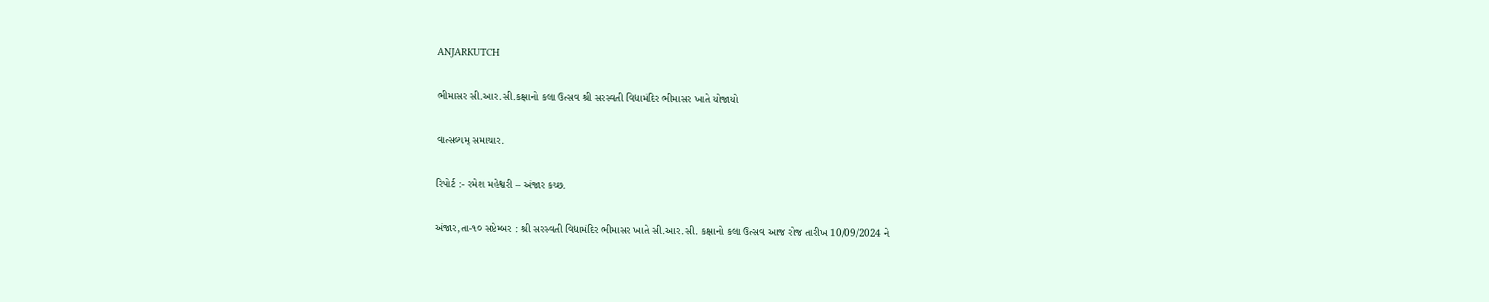ANJARKUTCH

ભીમાસર સી.આર.સી.કક્ષાનો કલા ઉત્સવ શ્રી સરસ્વતી વિદ્યામંદિર ભીમાસર ખાતે યોજાયો

વાત્સલ્યમ્ સમાચાર.

રિપોર્ટ :- રમેશ મહેશ્વરી – અંજાર કચ્છ.

અંજાર,તા-૧૦ સપ્ટેમ્બર : શ્રી સરસ્વતી વિદ્યામંદિર ભીમાસર ખાતે સી.આર.સી. કક્ષાનો કલા ઉત્સવ આજ રોજ તારીખ 10/09/2024 ને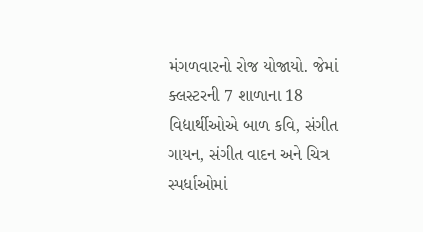મંગળવારનો રોજ યોજાયો. જેમાં ક્લસ્ટરની 7 શાળાના 18 વિદ્યાર્થીઓએ બાળ કવિ, સંગીત ગાયન, સંગીત વાદન અને ચિત્ર સ્પર્ધાઓમાં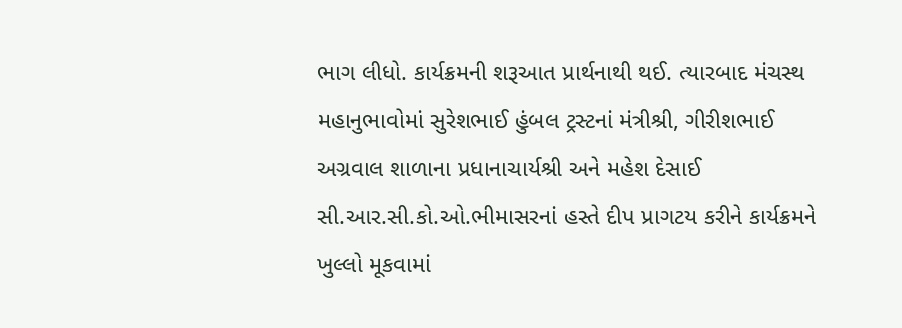ભાગ લીધો. કાર્યક્રમની શરૂઆત પ્રાર્થનાથી થઈ. ત્યારબાદ મંચસ્થ મહાનુભાવોમાં સુરેશભાઈ હુંબલ ટ્રસ્ટનાં મંત્રીશ્રી, ગીરીશભાઈ અગ્રવાલ શાળાના પ્રધાનાચાર્યશ્રી અને મહેશ દેસાઈ સી.આર.સી.કો.ઓ.ભીમાસરનાં હસ્તે દીપ પ્રાગટય કરીને કાર્યક્રમને ખુલ્લો મૂકવામાં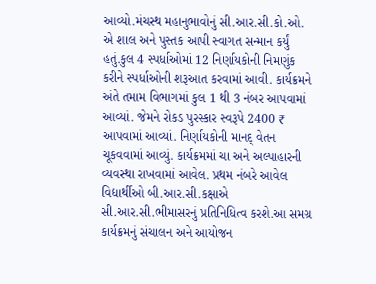આવ્યો.મંચસ્થ મહાનુભાવોનું સી.આર.સી.કો.ઓ. એ શાલ અને પુસ્તક આપી સ્વાગત સન્માન કર્યું હતું.કુલ 4 સ્પર્ધાઓમાં 12 નિર્ણાયકોની નિમણુંક કરીને સ્પર્ધાઓની શરૂઆત કરવામાં આવી. કાર્યક્રમને અંતે તમામ વિભાગમાં કુલ 1 થી 3 નંબર આપવામાં આવ્યાં. જેમને રોકડ પુરસ્કાર સ્વરૂપે 2400 ₹ આપવામાં આવ્યાં. નિર્ણાયકોની માનદ્ વેતન ચૂકવવામાં આવ્યું. કાર્યક્રમમાં ચા અને અલ્પાહારની વ્યવસ્થા રાખવામાં આવેલ. પ્રથમ નંબરે આવેલ વિદ્યાર્થીઓ બી.આર.સી.કક્ષાએ સી.આર.સી.ભીમાસરનું પ્રતિનિધિત્વ કરશે.આ સમગ્ર કાર્યક્રમનું સંચાલન અને આયોજન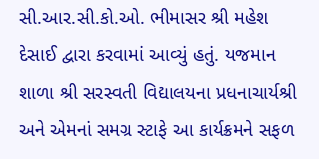સી.આર.સી.કો.ઓ. ભીમાસર શ્રી મહેશ દેસાઈ દ્વારા કરવામાં આવ્યું હતું. યજમાન શાળા શ્રી સરસ્વતી વિદ્યાલયના પ્રધનાચાર્યશ્રી અને એમનાં સમગ્ર સ્ટાફે આ કાર્યક્રમને સફળ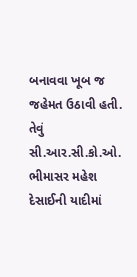બનાવવા ખૂબ જ જહેમત ઉઠાવી હતી. તેવું સી.આર.સી.કો.ઓ. ભીમાસર મહેશ દેસાઈની યાદીમાં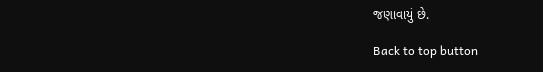જણાવાયું છે.

Back to top button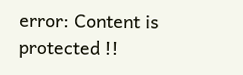error: Content is protected !!